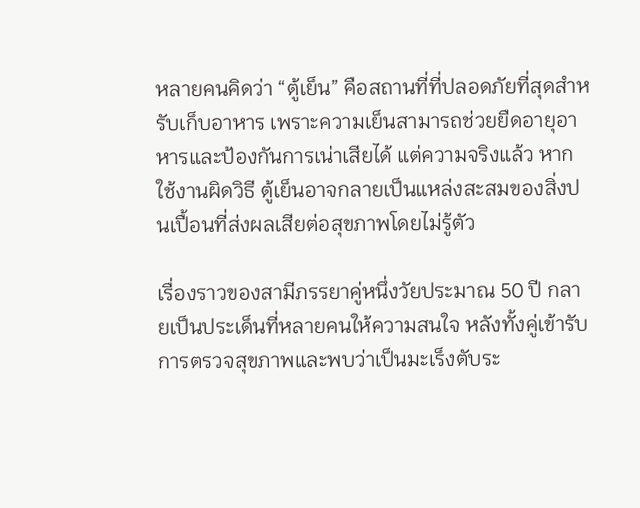หลายคนคิดว่า “ตู้เย็น” คือสถานที่ที่ปลอดภัยที่สุดสำหรับเก็บอาหาร เพราะความเย็นสามารถช่วยยืดอายุอาหารและป้องกันการเน่าเสียได้ แต่ความจริงแล้ว หากใช้งานผิดวิธี ตู้เย็นอาจกลายเป็นแหล่งสะสมของสิ่งปนเปื้อนที่ส่งผลเสียต่อสุขภาพโดยไม่รู้ตัว

เรื่องราวของสามีภรรยาคู่หนึ่งวัยประมาณ 50 ปี กลายเป็นประเด็นที่หลายคนให้ความสนใจ หลังทั้งคู่เข้ารับการตรวจสุขภาพและพบว่าเป็นมะเร็งตับระ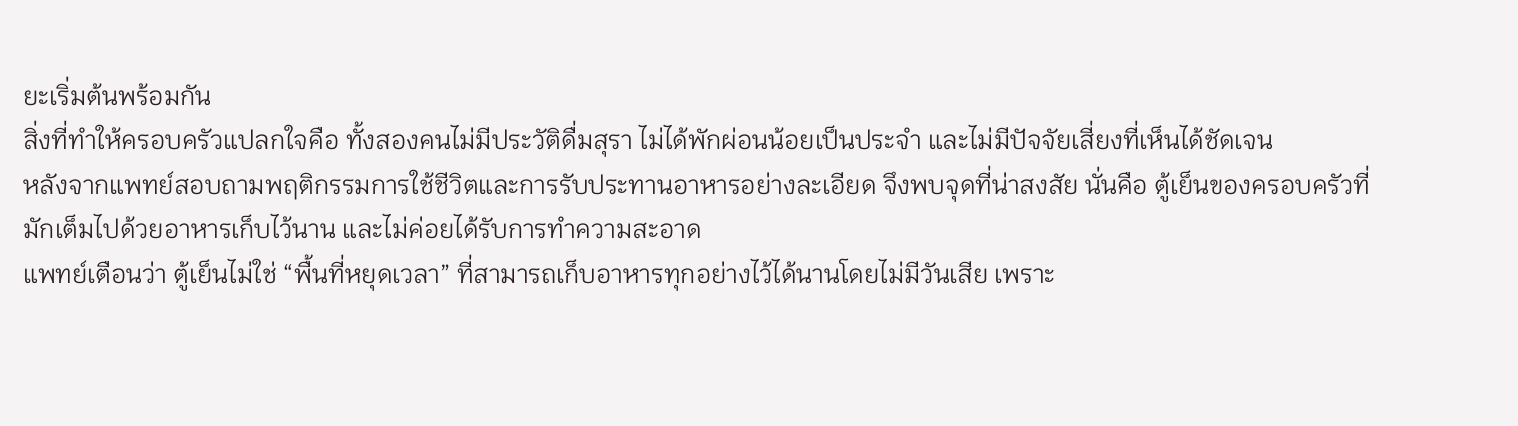ยะเริ่มต้นพร้อมกัน
สิ่งที่ทำให้ครอบครัวแปลกใจคือ ทั้งสองคนไม่มีประวัติดื่มสุรา ไม่ได้พักผ่อนน้อยเป็นประจำ และไม่มีปัจจัยเสี่ยงที่เห็นได้ชัดเจน
หลังจากแพทย์สอบถามพฤติกรรมการใช้ชีวิตและการรับประทานอาหารอย่างละเอียด จึงพบจุดที่น่าสงสัย นั่นคือ ตู้เย็นของครอบครัวที่มักเต็มไปด้วยอาหารเก็บไว้นาน และไม่ค่อยได้รับการทำความสะอาด
แพทย์เตือนว่า ตู้เย็นไม่ใช่ “พื้นที่หยุดเวลา” ที่สามารถเก็บอาหารทุกอย่างไว้ได้นานโดยไม่มีวันเสีย เพราะ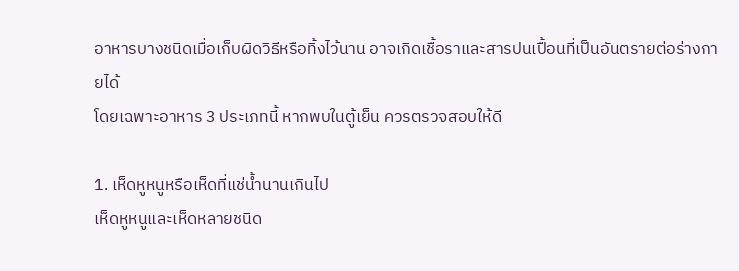อาหารบางชนิดเมื่อเก็บผิดวิธีหรือทิ้งไว้นาน อาจเกิดเชื้อราและสารปนเปื้อนที่เป็นอันตรายต่อร่างกายได้
โดยเฉพาะอาหาร 3 ประเภทนี้ หากพบในตู้เย็น ควรตรวจสอบให้ดี

1. เห็ดหูหนูหรือเห็ดที่แช่น้ำนานเกินไป
เห็ดหูหนูและเห็ดหลายชนิด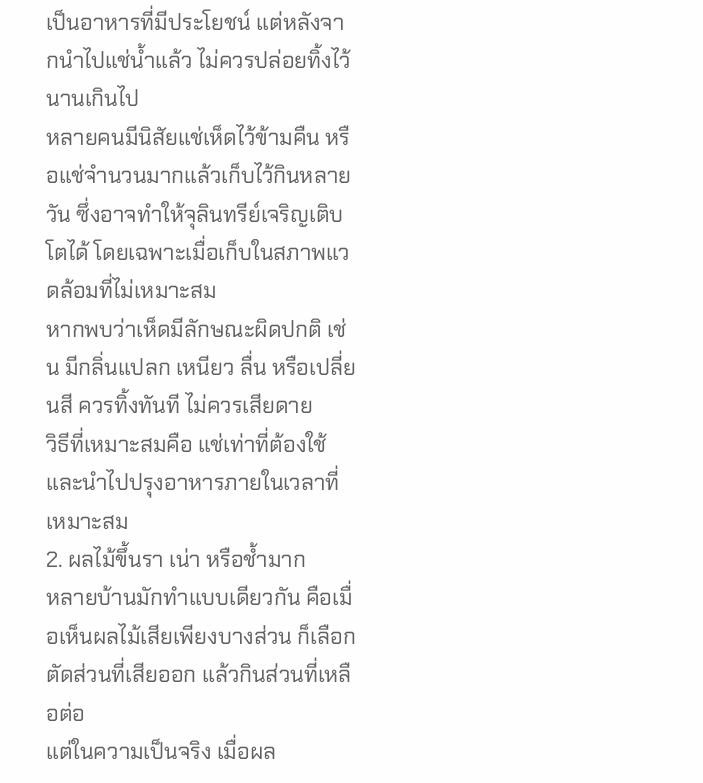เป็นอาหารที่มีประโยชน์ แต่หลังจากนำไปแช่น้ำแล้ว ไม่ควรปล่อยทิ้งไว้นานเกินไป
หลายคนมีนิสัยแช่เห็ดไว้ข้ามคืน หรือแช่จำนวนมากแล้วเก็บไว้กินหลายวัน ซึ่งอาจทำให้จุลินทรีย์เจริญเติบโตได้ โดยเฉพาะเมื่อเก็บในสภาพแวดล้อมที่ไม่เหมาะสม
หากพบว่าเห็ดมีลักษณะผิดปกติ เช่น มีกลิ่นแปลก เหนียว ลื่น หรือเปลี่ยนสี ควรทิ้งทันที ไม่ควรเสียดาย
วิธีที่เหมาะสมคือ แช่เท่าที่ต้องใช้ และนำไปปรุงอาหารภายในเวลาที่เหมาะสม
2. ผลไม้ขึ้นรา เน่า หรือช้ำมาก
หลายบ้านมักทำแบบเดียวกัน คือเมื่อเห็นผลไม้เสียเพียงบางส่วน ก็เลือกตัดส่วนที่เสียออก แล้วกินส่วนที่เหลือต่อ
แต่ในความเป็นจริง เมื่อผล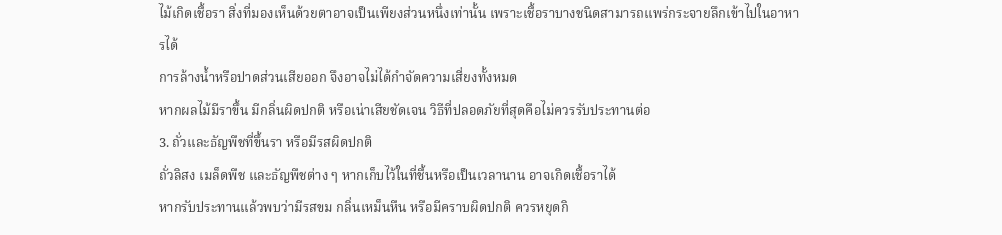ไม้เกิดเชื้อรา สิ่งที่มองเห็นด้วยตาอาจเป็นเพียงส่วนหนึ่งเท่านั้น เพราะเชื้อราบางชนิดสามารถแพร่กระจายลึกเข้าไปในอาหารได้
การล้างน้ำหรือปาดส่วนเสียออก จึงอาจไม่ได้กำจัดความเสี่ยงทั้งหมด
หากผลไม้มีราขึ้น มีกลิ่นผิดปกติ หรือเน่าเสียชัดเจน วิธีที่ปลอดภัยที่สุดคือไม่ควรรับประทานต่อ
3. ถั่วและธัญพืชที่ขึ้นรา หรือมีรสผิดปกติ
ถั่วลิสง เมล็ดพืช และธัญพืชต่าง ๆ หากเก็บไว้ในที่ชื้นหรือเป็นเวลานาน อาจเกิดเชื้อราได้
หากรับประทานแล้วพบว่ามีรสขม กลิ่นเหม็นหืน หรือมีคราบผิดปกติ ควรหยุดกิ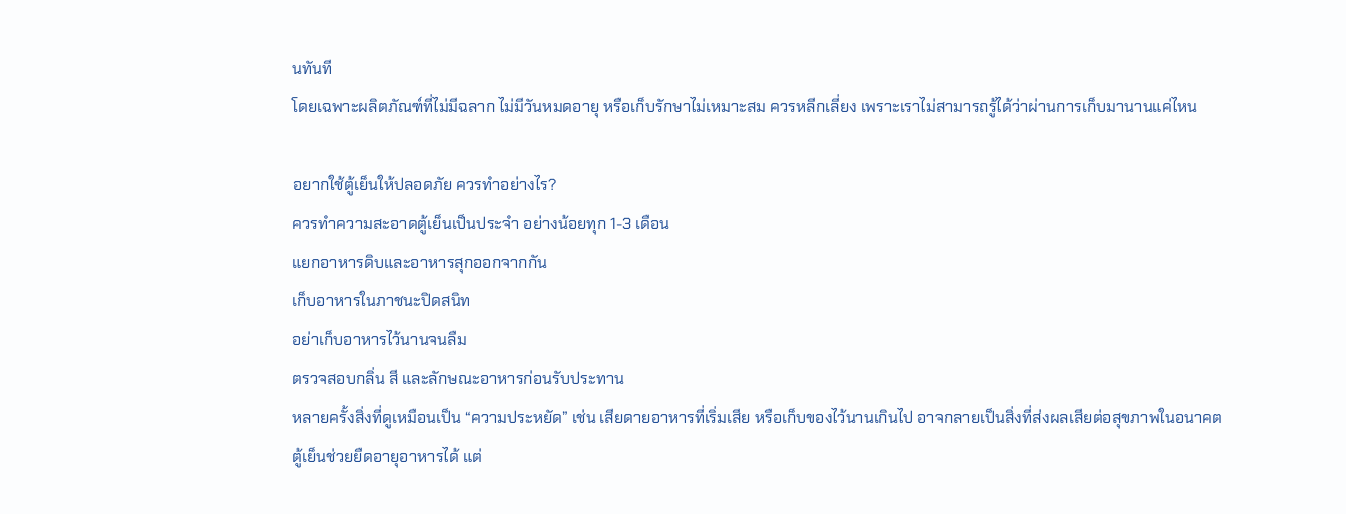นทันที
โดยเฉพาะผลิตภัณฑ์ที่ไม่มีฉลาก ไม่มีวันหมดอายุ หรือเก็บรักษาไม่เหมาะสม ควรหลีกเลี่ยง เพราะเราไม่สามารถรู้ได้ว่าผ่านการเก็บมานานแค่ไหน

อยากใช้ตู้เย็นให้ปลอดภัย ควรทำอย่างไร?
ควรทำความสะอาดตู้เย็นเป็นประจำ อย่างน้อยทุก 1-3 เดือน
แยกอาหารดิบและอาหารสุกออกจากกัน
เก็บอาหารในภาชนะปิดสนิท
อย่าเก็บอาหารไว้นานจนลืม
ตรวจสอบกลิ่น สี และลักษณะอาหารก่อนรับประทาน
หลายครั้งสิ่งที่ดูเหมือนเป็น “ความประหยัด” เช่น เสียดายอาหารที่เริ่มเสีย หรือเก็บของไว้นานเกินไป อาจกลายเป็นสิ่งที่ส่งผลเสียต่อสุขภาพในอนาคต
ตู้เย็นช่วยยืดอายุอาหารได้ แต่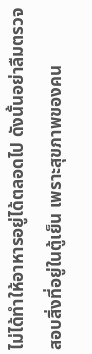ไม่ได้ทำให้อาหารอยู่ได้ตลอดไป ดังนั้นอย่าลืมตรวจสอบสิ่งที่อยู่ในตู้เย็น เพราะสุขภาพของคน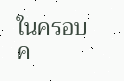ในครอบค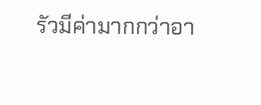รัวมีค่ามากกว่าอา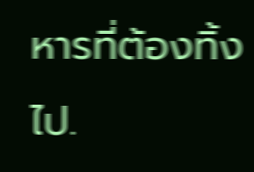หารที่ต้องทิ้งไป.